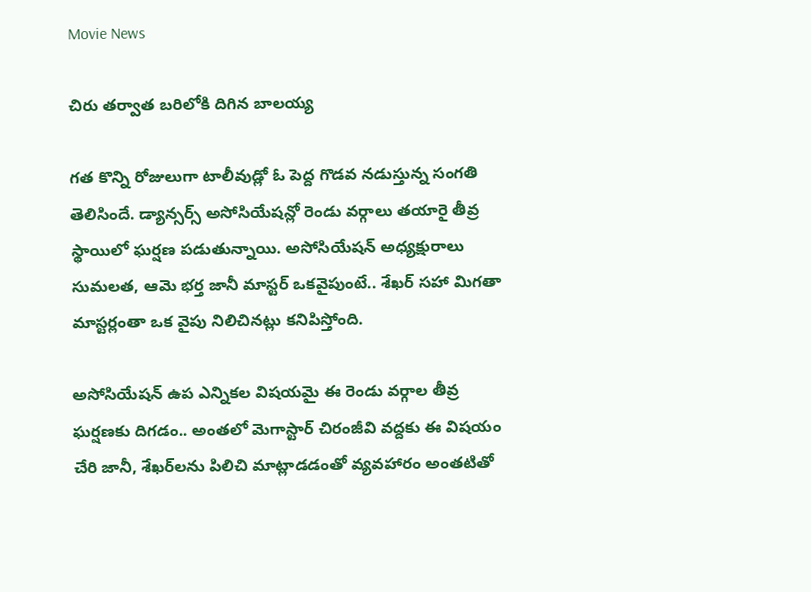Movie News

చిరు తర్వాత బరిలోకి దిగిన బాలయ్య

గత కొన్ని రోజులుగా టాలీవుడ్లో ఓ పెద్ద గొడవ నడుస్తున్న సంగతి తెలిసిందే. డ్యాన్సర్స్ అసోసియేషన్లో రెండు వర్గాలు తయారై తీవ్ర స్థాయిలో ఘర్షణ పడుతున్నాయి. అసోసియేషన్ అధ్యక్షురాలు సుమలత, ఆమె భర్త జానీ మాస్టర్ ఒకవైపుంటే.. శేఖర్ సహా మిగతా మాస్టర్లంతా ఒక వైపు నిలిచినట్లు కనిపిస్తోంది.

అసోసియేషన్ ఉప ఎన్నికల విషయమై ఈ రెండు వర్గాల తీవ్ర ఘర్షణకు దిగడం.. అంతలో మెగాస్టార్ చిరంజీవి వద్దకు ఈ విషయం చేరి జానీ, శేఖర్‌లను పిలిచి మాట్లాడడంతో వ్యవహారం అంతటితో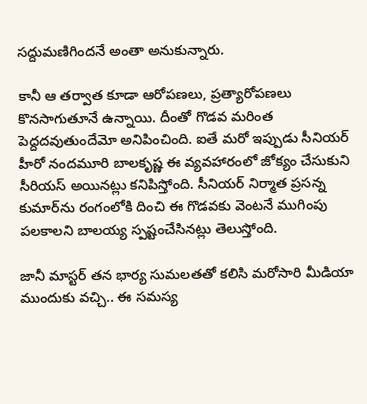సద్దుమణిగిందనే అంతా అనుకున్నారు.

కానీ ఆ తర్వాత కూడా ఆరోపణలు, ప్రత్యారోపణలు కొనసాగుతూనే ఉన్నాయి. దీంతో గొడవ మరింత పెద్దదవుతుందేమో అనిపించింది. ఐతే మరో ఇప్పుడు సీనియర్ హీరో నందమూరి బాలకృష్ణ ఈ వ్యవహారంలో జోక్యం చేసుకుని సీరియస్ అయినట్లు కనిపిస్తోంది. సీనియర్ నిర్మాత ప్రసన్న కుమార్‌ను రంగంలోకి దించి ఈ గొడవకు వెంటనే ముగింపు పలకాలని బాలయ్య స్పష్టంచేసినట్లు తెలుస్తోంది.

జానీ మాస్టర్ తన భార్య సుమలతతో కలిసి మరోసారి మీడియా ముందుకు వచ్చి.. ఈ సమస్య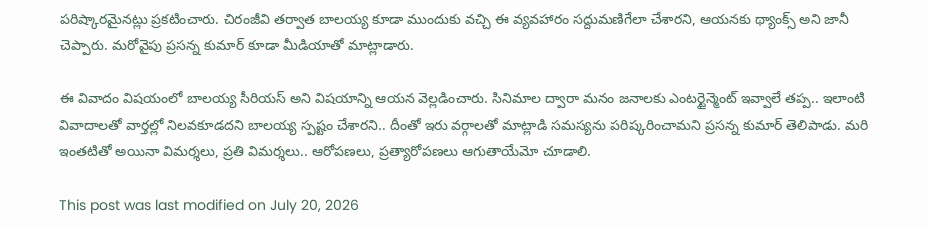పరిష్కారమైనట్లు ప్రకటించారు. చిరంజీవి తర్వాత బాలయ్య కూడా ముందుకు వచ్చి ఈ వ్యవహారం సద్దుమణిగేలా చేశారని, ఆయనకు థ్యాంక్స్ అని జానీ చెప్పారు. మరోవైపు ప్రసన్న కుమార్ కూడా మీడియాతో మాట్లాడారు.

ఈ వివాదం విషయంలో బాలయ్య సీరియస్ అని విషయాన్ని ఆయన వెల్లడించారు. సినిమాల ద్వారా మనం జనాలకు ఎంటర్టైన్మెంట్ ఇవ్వాలే తప్ప.. ఇలాంటి వివాదాలతో వార్తల్లో నిలవకూడదని బాలయ్య స్పష్టం చేశారని.. దీంతో ఇరు వర్గాలతో మాట్లాడి సమస్యను పరిష్కరించామని ప్రసన్న కుమార్ తెలిపాడు. మరి ఇంతటితో అయినా విమర్శలు, ప్రతి విమర్శలు.. ఆరోపణలు, ప్రత్యారోపణలు ఆగుతాయేమో చూడాలి.

This post was last modified on July 20, 2026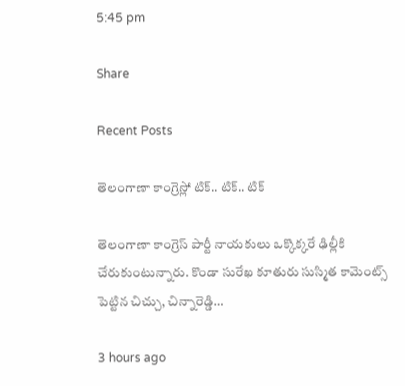5:45 pm

Share

Recent Posts

తెలంగాణా కాంగ్రెస్లో టిక్.. టిక్.. టిక్

తెలంగాణా కాంగ్రెస్ పార్టీ నాయకులు ఒక్కొక్కరే ఢిల్లీకి చేరుకుంటున్నారు. కొండా సురేఖ కూతురు సుస్మిత కామెంట్స్ పెట్టిన చిచ్చు, చిన్నారెడ్డి…

3 hours ago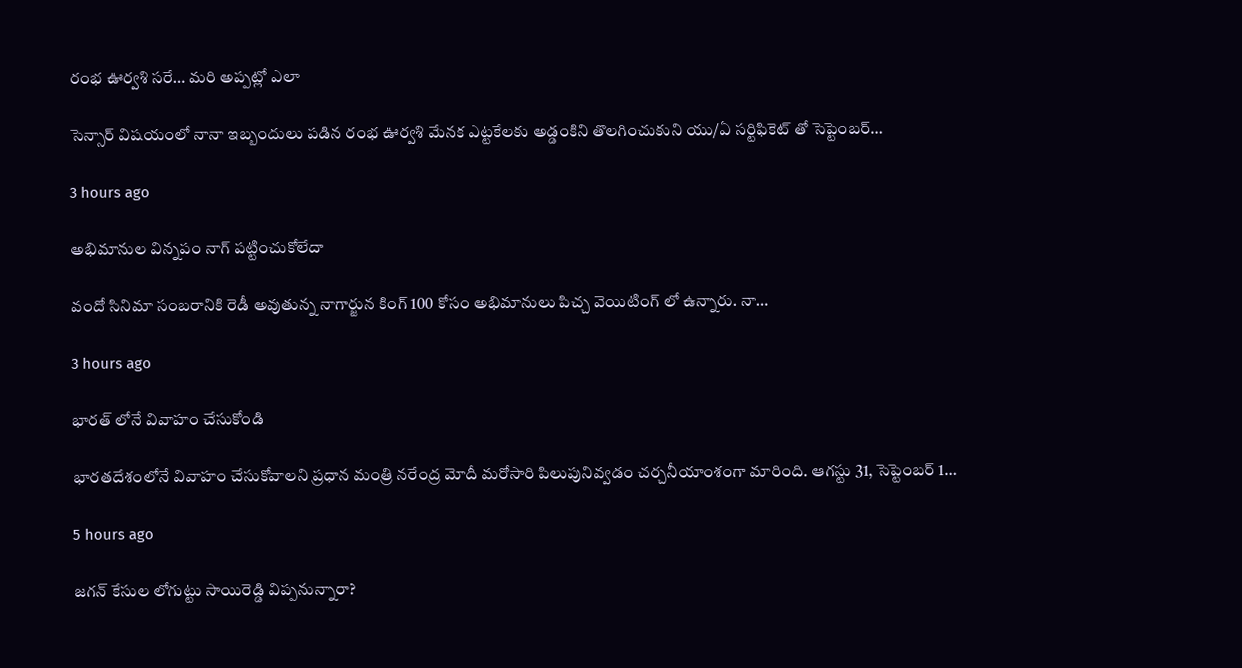రంభ ఊర్వశి సరే… మరి అప్పట్లో ఎలా

సెన్సార్ విషయంలో నానా ఇబ్బందులు పడిన రంభ ఊర్వశి మేనక ఎట్టకేలకు అడ్డంకిని తొలగించుకుని యు/ఏ సర్టిఫికెట్ తో సెప్టెంబర్…

3 hours ago

అభిమానుల విన్నపం నాగ్ పట్టించుకోలేదా

వందో సినిమా సంబరానికి రెడీ అవుతున్న నాగార్జున కింగ్ 100 కోసం అభిమానులు పిచ్చ వెయిటింగ్ లో ఉన్నారు. నా…

3 hours ago

భారత్ లోనే వివాహం చేసుకోండి

భారతదేశంలోనే వివాహం చేసుకోవాలని ప్రధాన మంత్రి నరేంద్ర మోదీ మరోసారి పిలుపునివ్వడం చర్చనీయాంశంగా మారింది. ఆగస్టు 31, సెప్టెంబర్ 1…

5 hours ago

జగన్ కేసుల లోగుట్టు సాయిరెడ్డి విప్పనున్నారా?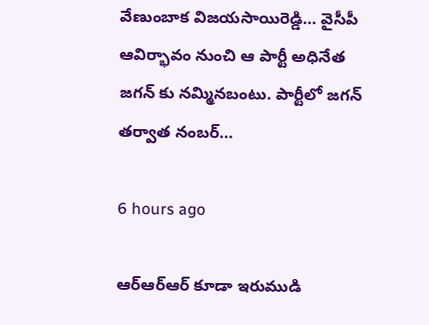వేణుంబాక విజయసాయిరెడ్డి… వైసీపీ ఆవిర్భావం నుంచి ఆ పార్టీ అధినేత జగన్ కు నమ్మినబంటు. పార్టీలో జగన్ తర్వాత నంబర్…

6 hours ago

ఆర్ఆర్ఆర్ కూడా ఇరుముడి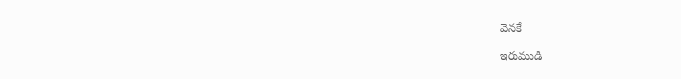వెనకే

ఇరుముడి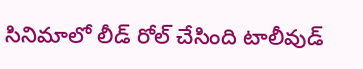సినిమాలో లీడ్ రోల్ చేసింది టాలీవుడ్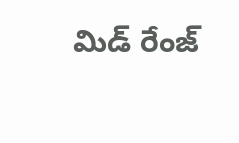మిడ్ రేంజ్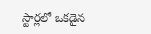స్టార్లలో ఒకడైన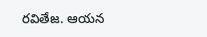రవితేజ. ఆయన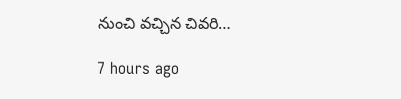నుంచి వచ్చిన చివరి…

7 hours ago